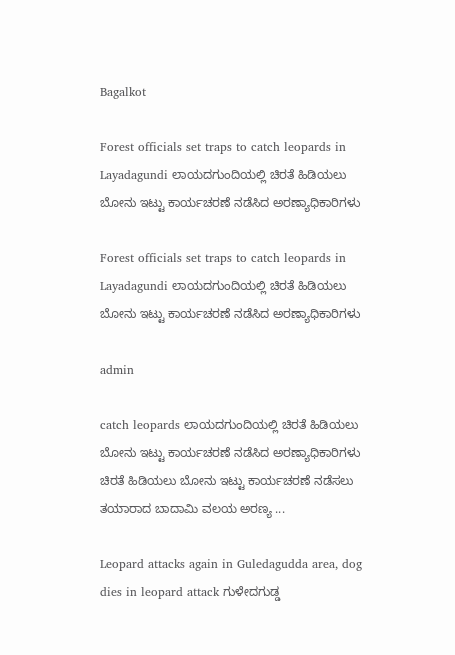Bagalkot

Forest officials set traps to catch leopards in Layadagundi ಲಾಯದಗುಂದಿಯಲ್ಲಿ ಚಿರತೆ ಹಿಡಿಯಲು ಬೋನು ಇಟ್ಟು ಕಾರ್ಯಚರಣೆ ನಡೆಸಿದ ಅರಣ್ಯಾಧಿಕಾರಿಗಳು

Forest officials set traps to catch leopards in Layadagundi ಲಾಯದಗುಂದಿಯಲ್ಲಿ ಚಿರತೆ ಹಿಡಿಯಲು ಬೋನು ಇಟ್ಟು ಕಾರ್ಯಚರಣೆ ನಡೆಸಿದ ಅರಣ್ಯಾಧಿಕಾರಿಗಳು

admin

catch leopards ಲಾಯದಗುಂದಿಯಲ್ಲಿ ಚಿರತೆ ಹಿಡಿಯಲು ಬೋನು ಇಟ್ಟು ಕಾರ್ಯಚರಣೆ ನಡೆಸಿದ ಅರಣ್ಯಾಧಿಕಾರಿಗಳು ಚಿರತೆ ಹಿಡಿಯಲು ಬೋನು ಇಟ್ಟು ಕಾರ್ಯಚರಣೆ ನಡೆಸಲು ತಯಾರಾದ ಬಾದಾಮಿ ವಲಯ ಅರಣ್ಯ ...

Leopard attacks again in Guledagudda area, dog dies in leopard attack ಗುಳೇದಗುಡ್ಡ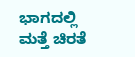ಭಾಗದಲ್ಲಿ ಮತ್ತೆ ಚಿರತೆ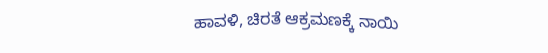ಹಾವಳಿ, ಚಿರತೆ ಆಕ್ರಮಣಕ್ಕೆ ನಾಯಿ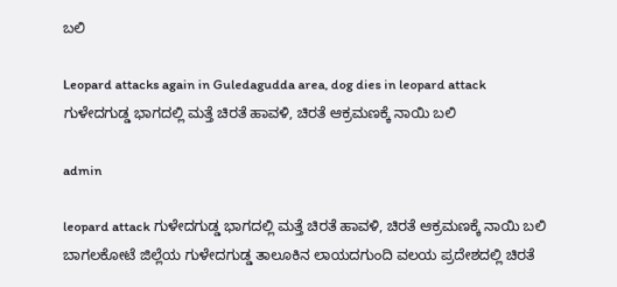ಬಲಿ

Leopard attacks again in Guledagudda area, dog dies in leopard attack ಗುಳೇದಗುಡ್ಡ ಭಾಗದಲ್ಲಿ ಮತ್ತೆ ಚಿರತೆ ಹಾವಳಿ, ಚಿರತೆ ಆಕ್ರಮಣಕ್ಕೆ ನಾಯಿ ಬಲಿ

admin

leopard attack ಗುಳೇದಗುಡ್ಡ ಭಾಗದಲ್ಲಿ ಮತ್ತೆ ಚಿರತೆ ಹಾವಳಿ, ಚಿರತೆ ಆಕ್ರಮಣಕ್ಕೆ ನಾಯಿ ಬಲಿ ಬಾಗಲಕೋಟೆ ಜಿಲ್ಲೆಯ ಗುಳೇದಗುಡ್ಡ ತಾಲೂಕಿನ ಲಾಯದಗುಂದಿ ವಲಯ ಪ್ರದೇಶದಲ್ಲಿ ಚಿರತೆ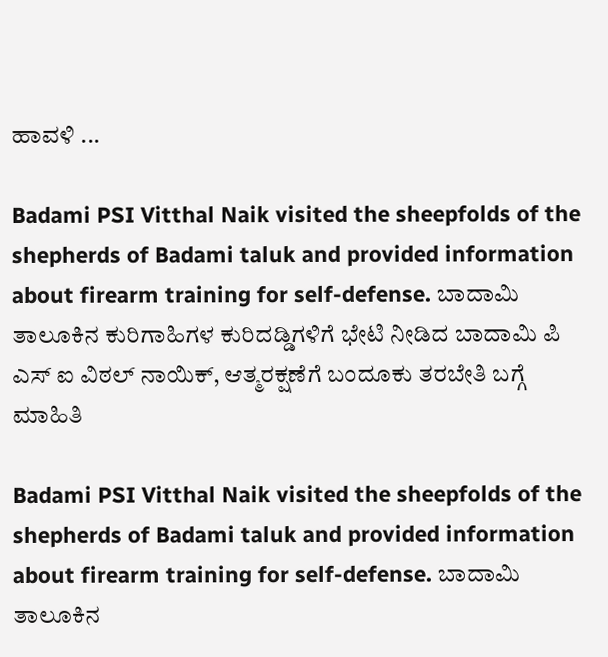ಹಾವಳಿ ...

Badami PSI Vitthal Naik visited the sheepfolds of the shepherds of Badami taluk and provided information about firearm training for self-defense. ಬಾದಾಮಿ ತಾಲೂಕಿನ ಕುರಿಗಾಹಿಗಳ ಕುರಿದಡ್ಡಿಗಳಿಗೆ ಭೇಟಿ ನೀಡಿದ ಬಾದಾಮಿ ಪಿ ಎಸ್ ಐ ವಿಠಲ್ ನಾಯಿಕ್, ಆತ್ಮರಕ್ಷಣೆಗೆ ಬಂದೂಕು ತರಬೇತಿ ಬಗ್ಗೆ ಮಾಹಿತಿ

Badami PSI Vitthal Naik visited the sheepfolds of the shepherds of Badami taluk and provided information about firearm training for self-defense. ಬಾದಾಮಿ ತಾಲೂಕಿನ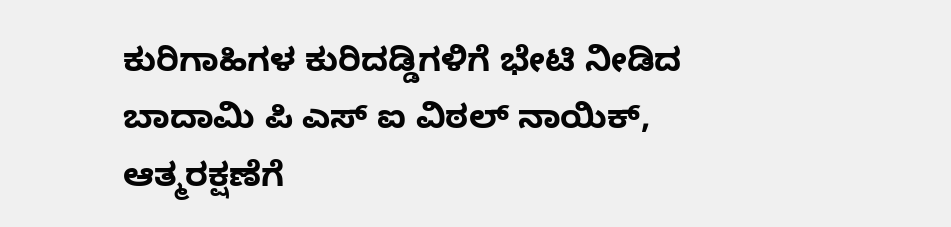ಕುರಿಗಾಹಿಗಳ ಕುರಿದಡ್ಡಿಗಳಿಗೆ ಭೇಟಿ ನೀಡಿದ ಬಾದಾಮಿ ಪಿ ಎಸ್ ಐ ವಿಠಲ್ ನಾಯಿಕ್, ಆತ್ಮರಕ್ಷಣೆಗೆ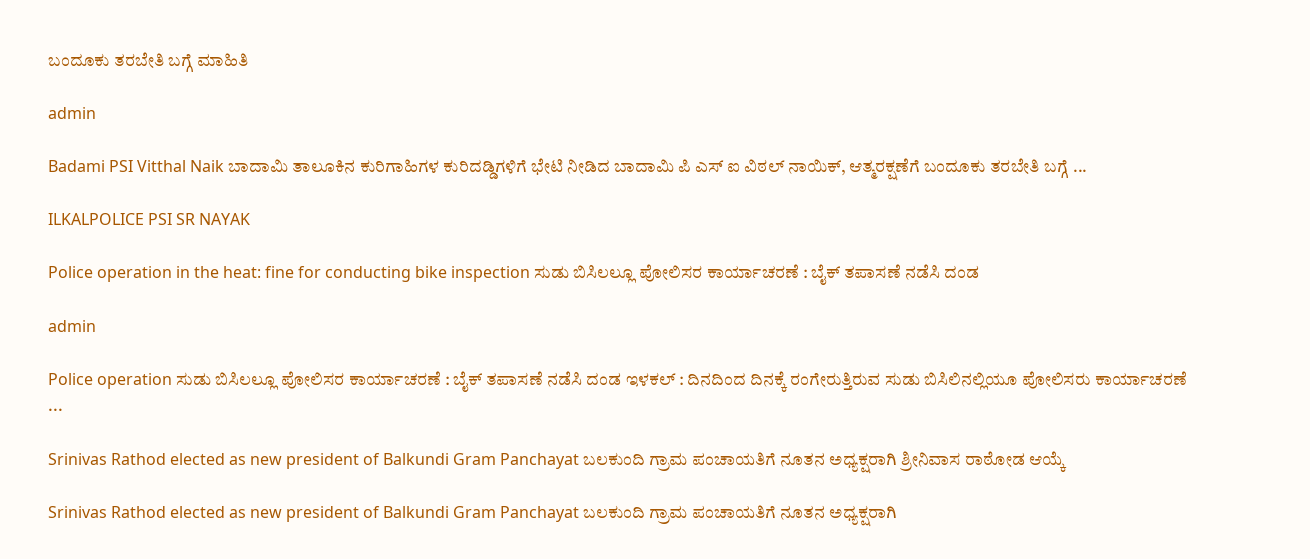ಬಂದೂಕು ತರಬೇತಿ ಬಗ್ಗೆ ಮಾಹಿತಿ

admin

Badami PSI Vitthal Naik ಬಾದಾಮಿ ತಾಲೂಕಿನ ಕುರಿಗಾಹಿಗಳ ಕುರಿದಡ್ಡಿಗಳಿಗೆ ಭೇಟಿ ನೀಡಿದ ಬಾದಾಮಿ ಪಿ ಎಸ್ ಐ ವಿಠಲ್ ನಾಯಿಕ್, ಆತ್ಮರಕ್ಷಣೆಗೆ ಬಂದೂಕು ತರಬೇತಿ ಬಗ್ಗೆ ...

ILKALPOLICE PSI SR NAYAK

Police operation in the heat: fine for conducting bike inspection ಸುಡು ಬಿಸಿಲಲ್ಲೂ ಪೋಲಿಸರ ಕಾರ್ಯಾಚರಣೆ : ಬೈಕ್ ತಪಾಸಣೆ ನಡೆಸಿ ದಂಡ

admin

Police operation ಸುಡು ಬಿಸಿಲಲ್ಲೂ ಪೋಲಿಸರ ಕಾರ್ಯಾಚರಣೆ : ಬೈಕ್ ತಪಾಸಣೆ ನಡೆಸಿ ದಂಡ ಇಳಕಲ್ : ದಿನದಿಂದ ದಿನಕ್ಕೆ ರಂಗೇರುತ್ತಿರುವ ಸುಡು ಬಿಸಿಲಿನಲ್ಲಿಯೂ ಪೋಲಿಸರು ಕಾರ್ಯಾಚರಣೆ ...

Srinivas Rathod elected as new president of Balkundi Gram Panchayat ಬಲಕುಂದಿ ಗ್ರಾಮ ಪಂಚಾಯತಿಗೆ ನೂತನ ಅಧ್ಯಕ್ಷರಾಗಿ ಶ್ರೀನಿವಾಸ ರಾಠೋಡ ಆಯ್ಕೆ

Srinivas Rathod elected as new president of Balkundi Gram Panchayat ಬಲಕುಂದಿ ಗ್ರಾಮ ಪಂಚಾಯತಿಗೆ ನೂತನ ಅಧ್ಯಕ್ಷರಾಗಿ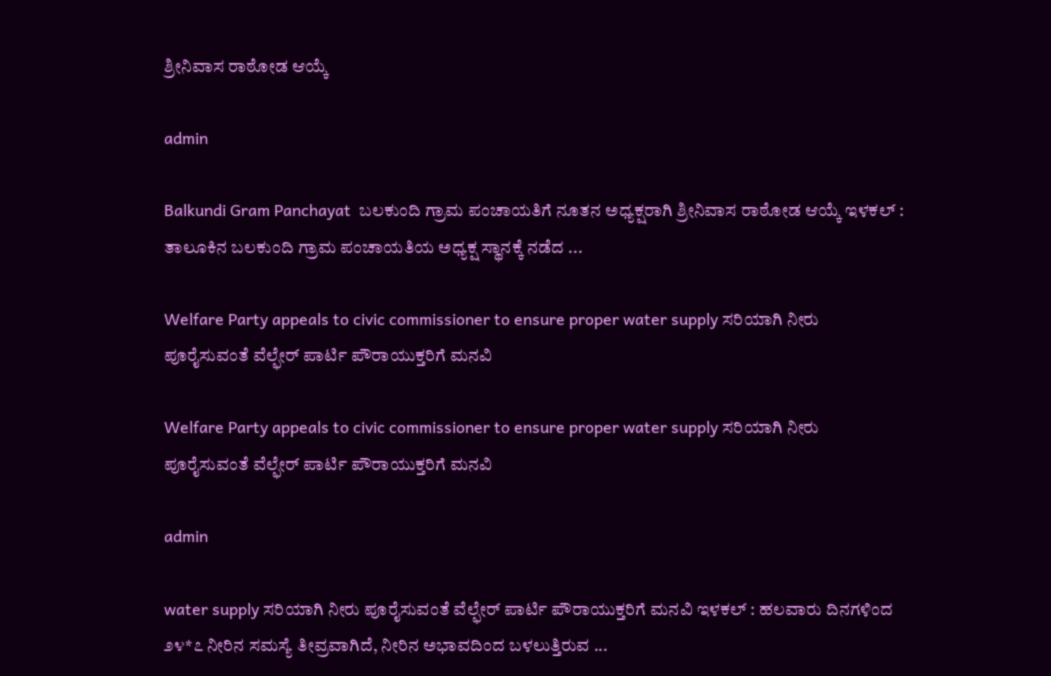ಶ್ರೀನಿವಾಸ ರಾಠೋಡ ಆಯ್ಕೆ

admin

Balkundi Gram Panchayat  ಬಲಕುಂದಿ ಗ್ರಾಮ ಪಂಚಾಯತಿಗೆ ನೂತನ ಅಧ್ಯಕ್ಷರಾಗಿ ಶ್ರೀನಿವಾಸ ರಾಠೋಡ ಆಯ್ಕೆ ಇಳಕಲ್ : ತಾಲೂಕಿನ ಬಲಕುಂದಿ ಗ್ರಾಮ ಪಂಚಾಯತಿಯ ಅಧ್ಯಕ್ಷ ಸ್ಥಾನಕ್ಕೆ ನಡೆದ ...

Welfare Party appeals to civic commissioner to ensure proper water supply ಸರಿಯಾಗಿ ನೀರು ಪೂರೈಸುವಂತೆ ವೆಲ್ಫೇರ್ ಪಾರ್ಟಿ ಪೌರಾಯುಕ್ತರಿಗೆ ಮನವಿ

Welfare Party appeals to civic commissioner to ensure proper water supply ಸರಿಯಾಗಿ ನೀರು ಪೂರೈಸುವಂತೆ ವೆಲ್ಫೇರ್ ಪಾರ್ಟಿ ಪೌರಾಯುಕ್ತರಿಗೆ ಮನವಿ

admin

water supply ಸರಿಯಾಗಿ ನೀರು ಪೂರೈಸುವಂತೆ ವೆಲ್ಫೇರ್ ಪಾರ್ಟಿ ಪೌರಾಯುಕ್ತರಿಗೆ ಮನವಿ ಇಳಕಲ್ : ಹಲವಾರು ದಿನಗಳಿಂದ ೨೪*೭ ನೀರಿನ ಸಮಸ್ಯೆ ತೀವ್ರವಾಗಿದೆ, ನೀರಿನ ಅಭಾವದಿಂದ ಬಳಲುತ್ತಿರುವ ...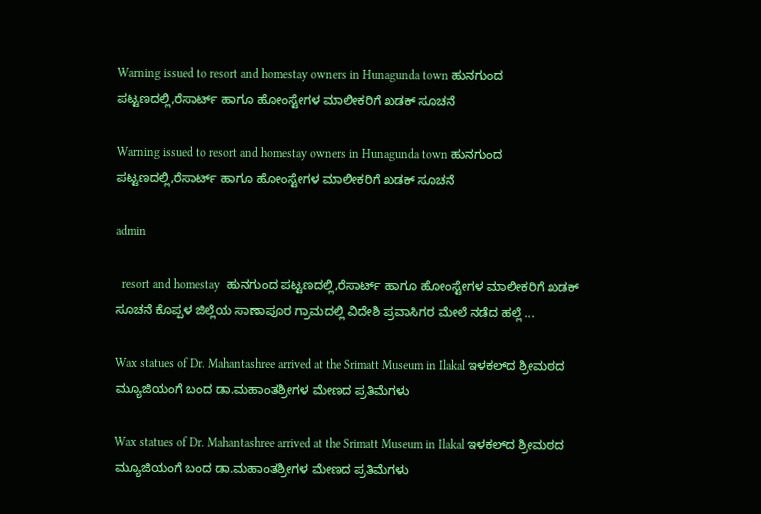Warning issued to resort and homestay owners in Hunagunda town ಹುನಗುಂದ ಪಟ್ಟಣದಲ್ಲಿ,ರೆಸಾರ್ಟ್ ಹಾಗೂ ಹೋಂಸ್ಟೇಗಳ ಮಾಲೀಕರಿಗೆ ಖಡಕ್ ಸೂಚನೆ

Warning issued to resort and homestay owners in Hunagunda town ಹುನಗುಂದ ಪಟ್ಟಣದಲ್ಲಿ,ರೆಸಾರ್ಟ್ ಹಾಗೂ ಹೋಂಸ್ಟೇಗಳ ಮಾಲೀಕರಿಗೆ ಖಡಕ್ ಸೂಚನೆ

admin

  resort and homestay  ಹುನಗುಂದ ಪಟ್ಟಣದಲ್ಲಿ,ರೆಸಾರ್ಟ್ ಹಾಗೂ ಹೋಂಸ್ಟೇಗಳ ಮಾಲೀಕರಿಗೆ ಖಡಕ್ ಸೂಚನೆ ಕೊಪ್ಪಳ ಜಿಲ್ಲೆಯ ಸಾಣಾಪೂರ ಗ್ರಾಮದಲ್ಲಿ ವಿದೇಶಿ ಪ್ರವಾಸಿಗರ ಮೇಲೆ ನಡೆದ ಹಲ್ಲೆ ...

Wax statues of Dr. Mahantashree arrived at the Srimatt Museum in Ilakal ಇಳಕಲ್‌ದ ಶ್ರೀಮಠದ ಮ್ಯೂಜಿಯಂಗೆ ಬಂದ ಡಾ.ಮಹಾಂತಶ್ರೀಗಳ ಮೇಣದ ಪ್ರತಿಮೆಗಳು

Wax statues of Dr. Mahantashree arrived at the Srimatt Museum in Ilakal ಇಳಕಲ್‌ದ ಶ್ರೀಮಠದ ಮ್ಯೂಜಿಯಂಗೆ ಬಂದ ಡಾ.ಮಹಾಂತಶ್ರೀಗಳ ಮೇಣದ ಪ್ರತಿಮೆಗಳು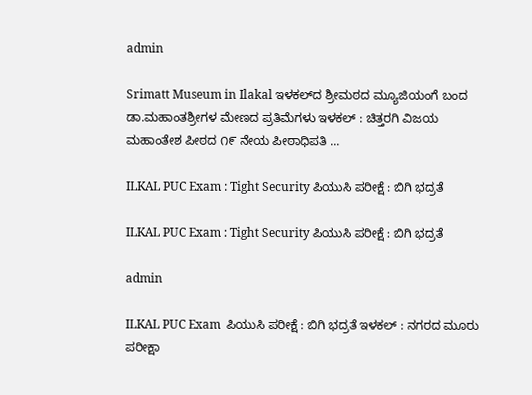admin

Srimatt Museum in Ilakal ಇಳಕಲ್‌ದ ಶ್ರೀಮಠದ ಮ್ಯೂಜಿಯಂಗೆ ಬಂದ ಡಾ.ಮಹಾಂತಶ್ರೀಗಳ ಮೇಣದ ಪ್ರತಿಮೆಗಳು ಇಳಕಲ್ : ಚಿತ್ತರಗಿ ವಿಜಯ ಮಹಾಂತೇಶ ಪೀಠದ ೧೯ ನೇಯ ಪೀಠಾಧಿಪತಿ ...

ILKAL PUC Exam : Tight Security ಪಿಯುಸಿ ಪರೀಕ್ಷೆ : ಬಿಗಿ ಭದ್ರತೆ

ILKAL PUC Exam : Tight Security ಪಿಯುಸಿ ಪರೀಕ್ಷೆ : ಬಿಗಿ ಭದ್ರತೆ

admin

ILKAL PUC Exam  ಪಿಯುಸಿ ಪರೀಕ್ಷೆ : ಬಿಗಿ ಭದ್ರತೆ ಇಳಕಲ್ : ನಗರದ ಮೂರು ಪರೀಕ್ಷಾ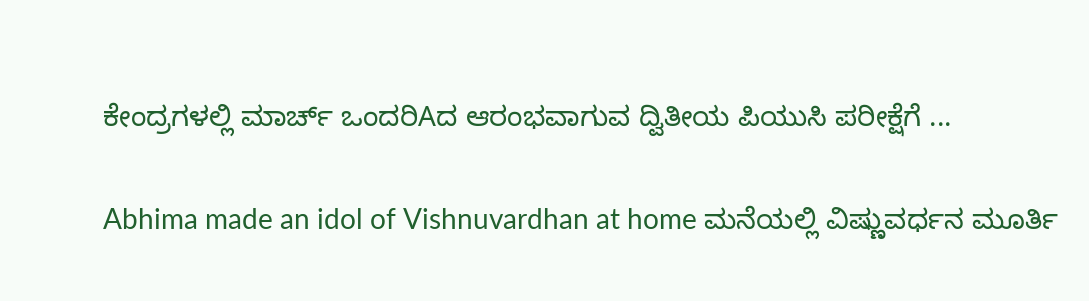ಕೇಂದ್ರಗಳಲ್ಲಿ ಮಾರ್ಚ್ ಒಂದರಿAದ ಆರಂಭವಾಗುವ ದ್ವಿತೀಯ ಪಿಯುಸಿ ಪರೀಕ್ಷೆಗೆ ...

Abhima made an idol of Vishnuvardhan at home ಮನೆಯಲ್ಲಿ ವಿಷ್ಣುವರ್ಧನ ಮೂರ್ತಿ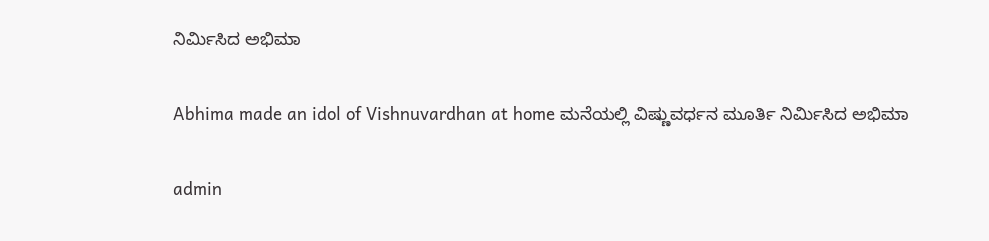ನಿರ್ಮಿಸಿದ ಅಭಿಮಾ

Abhima made an idol of Vishnuvardhan at home ಮನೆಯಲ್ಲಿ ವಿಷ್ಣುವರ್ಧನ ಮೂರ್ತಿ ನಿರ್ಮಿಸಿದ ಅಭಿಮಾ

admin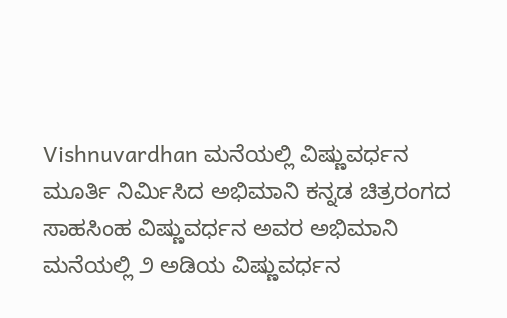Vishnuvardhan ಮನೆಯಲ್ಲಿ ವಿಷ್ಣುವರ್ಧನ ಮೂರ್ತಿ ನಿರ್ಮಿಸಿದ ಅಭಿಮಾನಿ ಕನ್ನಡ ಚಿತ್ರರಂಗದ ಸಾಹಸಿಂಹ ವಿಷ್ಣುವರ್ಧನ ಅವರ ಅಭಿಮಾನಿ ಮನೆಯಲ್ಲಿ ೨ ಅಡಿಯ ವಿಷ್ಣುವರ್ಧನ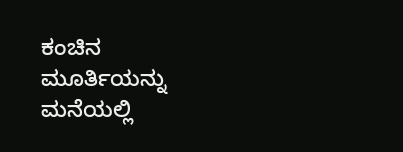ಕಂಚಿನ ಮೂರ್ತಿಯನ್ನು ಮನೆಯಲ್ಲಿ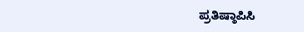ಪ್ರತಿಷ್ಠಾಪಿಸಿ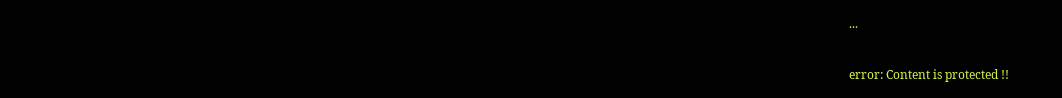...

error: Content is protected !!